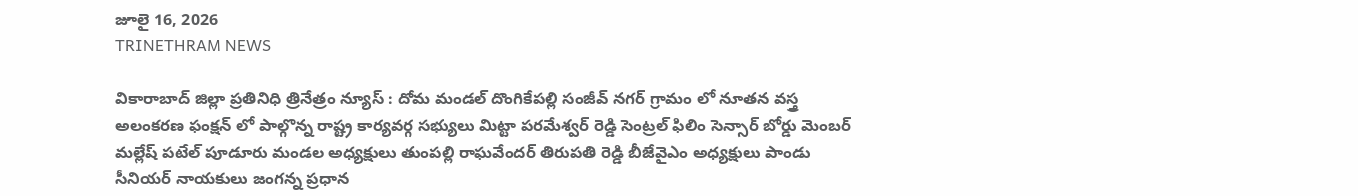జూలై 16, 2026
TRINETHRAM NEWS

వికారాబాద్ జిల్లా ప్రతినిధి త్రినేత్రం న్యూస్ : దోమ మండల్ దొంగికేపల్లి సంజీవ్ నగర్ గ్రామం లో నూతన వస్త్ర అలంకరణ ఫంక్షన్ లో పాల్గొన్న రాష్ట్ర కార్యవర్గ సభ్యులు మిట్టా పరమేశ్వర్ రెడ్డి సెంట్రల్ ఫిలిం సెన్సార్ బోర్డు మెంబర్ మల్లేష్ పటేల్ పూడూరు మండల అధ్యక్షులు తుంపల్లి రాఘవేందర్ తిరుపతి రెడ్డి బీజేవైఎం అధ్యక్షులు పాండు సీనియర్ నాయకులు జంగన్న ప్రధాన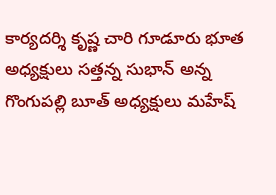కార్యదర్శి కృష్ణ చారి గూడూరు భూత అధ్యక్షులు సత్తన్న సుభాన్ అన్న గొంగుపల్లి బూత్ అధ్యక్షులు మహేష్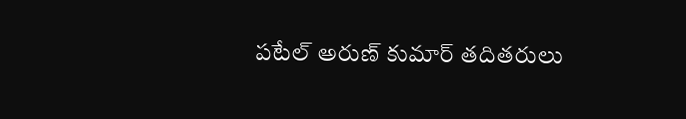పటేల్ అరుణ్ కుమార్ తదితరులు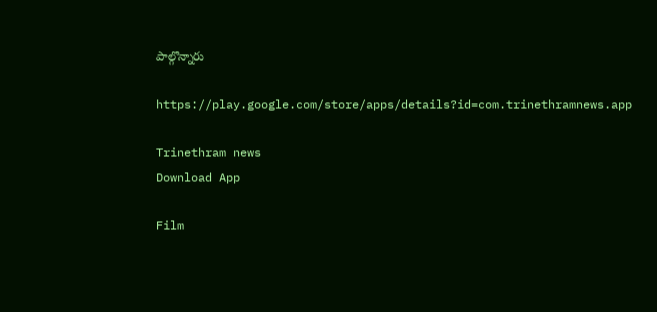పాల్గొన్నారు

https://play.google.com/store/apps/details?id=com.trinethramnews.app

Trinethram news
Download App

Film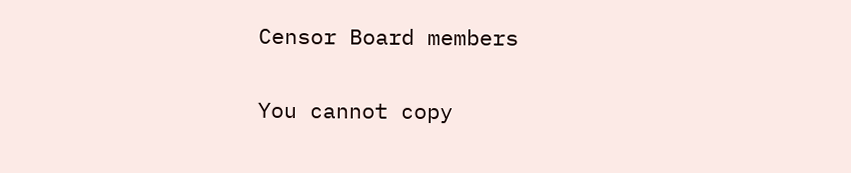Censor Board members

You cannot copy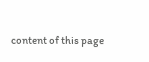content of this page